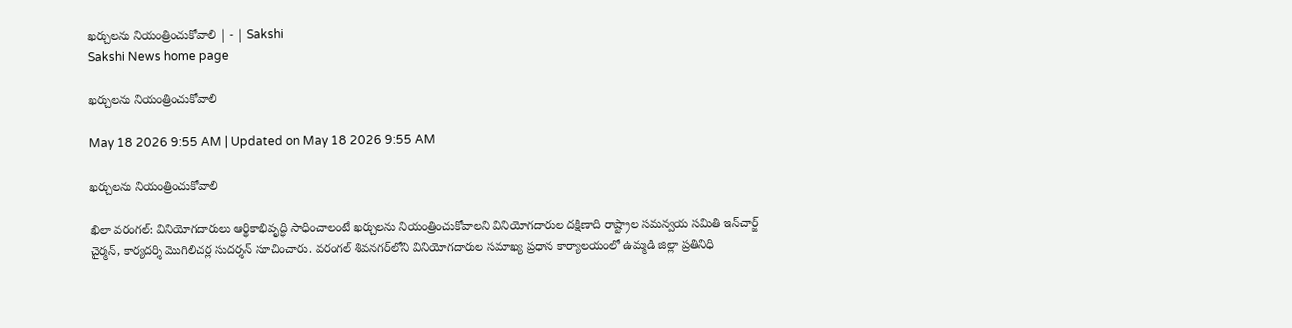ఖర్చులను నియంత్రించుకోవాలి | - | Sakshi
Sakshi News home page

ఖర్చులను నియంత్రించుకోవాలి

May 18 2026 9:55 AM | Updated on May 18 2026 9:55 AM

ఖర్చులను నియంత్రించుకోవాలి

ఖిలా వరంగల్‌: వినియోగదారులు ఆర్థికాభివృద్ధి సాధించాలంటే ఖర్చులను నియంత్రించుకోవాలని వినియోగదారుల దక్షిణాది రాష్ట్రాల సమన్వయ సమితి ఇన్‌చార్జ్‌ చైర్మన్‌, కార్యదర్శి మొగిలిచర్ల సుదర్శన్‌ సూచించారు. వరంగల్‌ శివనగర్‌లోని వినియోగదారుల సమాఖ్య ప్రధాన కార్యాలయంలో ఉమ్మడి జిల్లా ప్రతినిధి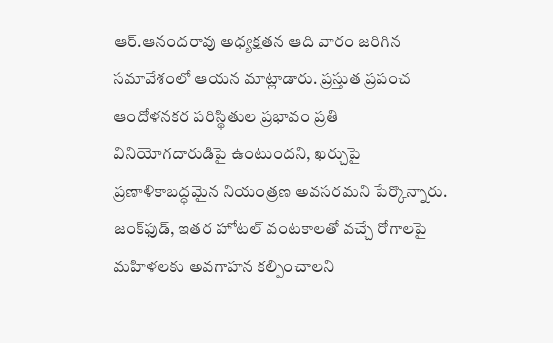ఆర్‌.ఆనందరావు అధ్యక్షతన ఆది వారం జరిగిన సమావేశంలో ఆయన మాట్లాడారు. ప్రస్తుత ప్రపంచ ఆందోళనకర పరిస్థితుల ప్రభావం ప్రతి వినియోగదారుడిపై ఉంటుందని, ఖర్చుపై ప్రణాళికాబద్ధమైన నియంత్రణ అవసరమని పేర్కొన్నారు. జంక్‌ఫుడ్‌, ఇతర హోటల్‌ వంటకాలతో వచ్చే రోగాలపై మహిళలకు అవగాహన కల్పించాలని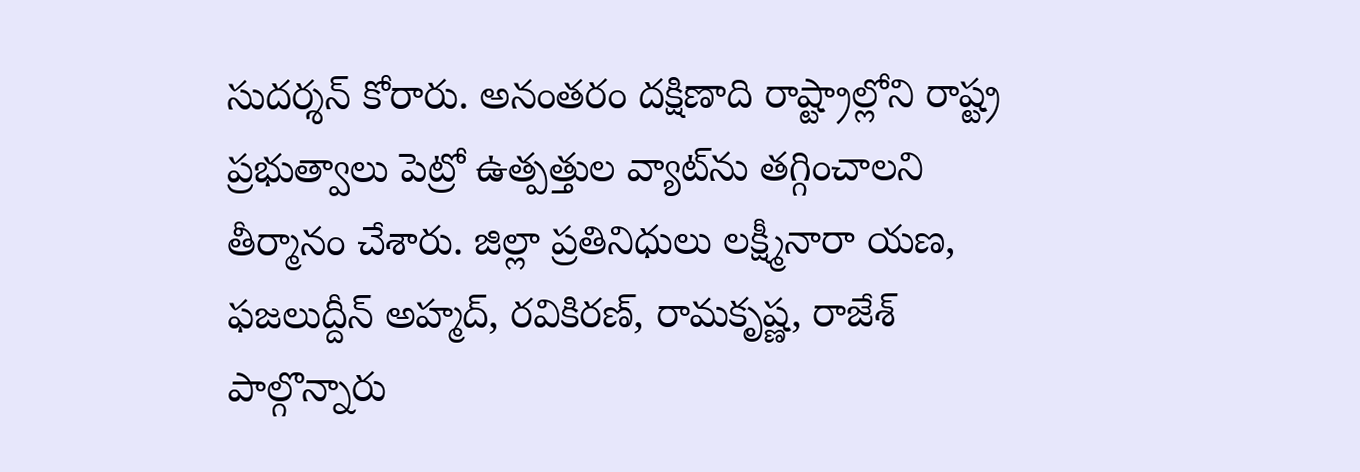సుదర్శన్‌ కోరారు. అనంతరం దక్షిణాది రాష్ట్రాల్లోని రాష్ట్ర ప్రభుత్వాలు పెట్రో ఉత్పత్తుల వ్యాట్‌ను తగ్గించాలని తీర్మానం చేశారు. జిల్లా ప్రతినిధులు లక్ష్మీనారా యణ, ఫజలుద్దీన్‌ అహ్మద్‌, రవికిరణ్‌, రామకృష్ణ, రాజేశ్‌ పాల్గొన్నారు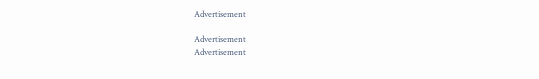Advertisement

Advertisement
Advertisement